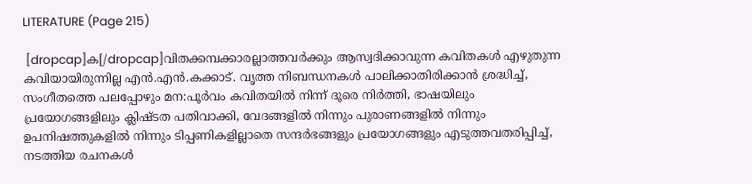LITERATURE (Page 215)

 [dropcap]ക[/dropcap]വിതക്കമ്പക്കാരല്ലാത്തവര്‍ക്കും ആസ്വദിക്കാവുന്ന കവിതകള്‍ എഴുതുന്ന കവിയായിരുന്നില്ല എന്‍.എന്‍.കക്കാട്. വൃത്ത നിബന്ധനകള്‍ പാലിക്കാതിരിക്കാന്‍ ശ്രദ്ധിച്ച്, സംഗീതത്തെ പലപ്പോഴും മന:പൂര്‍വം കവിതയില്‍ നിന്ന്‍ ദൂരെ നിര്‍ത്തി, ഭാഷയിലും പ്രയോഗങ്ങളിലും ക്ലിഷ്ടത പതിവാക്കി, വേദങ്ങളില്‍ നിന്നും പുരാണങ്ങളില്‍ നിന്നും ഉപനിഷത്തുകളില്‍ നിന്നും ടിപ്പണികളില്ലാതെ സന്ദര്‍ഭങ്ങളും പ്രയോഗങ്ങളും എടുത്തവതരിപ്പിച്ച്, നടത്തിയ രചനകള്‍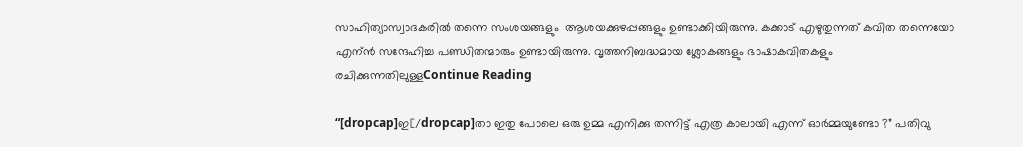സാഹിത്യാസ്വാദകരില്‍ തന്നെ സംശയങ്ങളും  ആശയക്കുഴപ്പങ്ങളും ഉണ്ടാക്കിയിരുന്നു. കക്കാട് എഴുതുന്നത് കവിത തന്നെയോ എന്ന്‍ സന്ദേഹിച്ച പണ്ഡിതന്മാരും ഉണ്ടായിരുന്നു. വൃത്തനിബദ്ധമായ ശ്ലോകങ്ങളും ഭാഷാകവിതകളും രചിക്കുന്നതിലുള്ളContinue Reading

“[dropcap]ഇ[/dropcap]താ ഇതു പോലെ ഒരു ഉമ്മ എനിക്കു തന്നിട്ട് എത്ര കാലായി എന്ന് ഓർമ്മയുണ്ടോ ?” പതിവു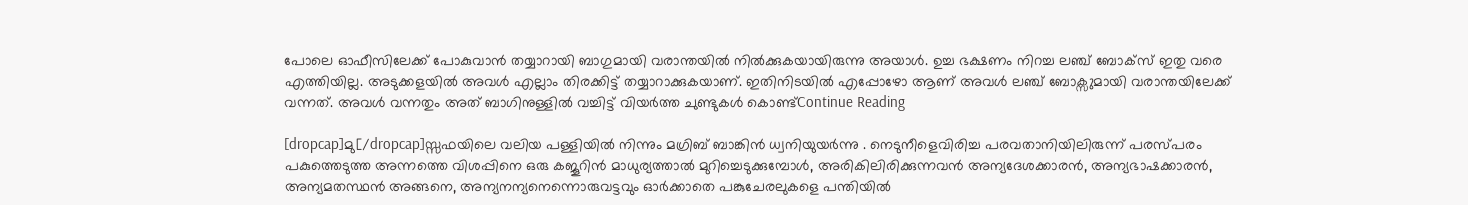പോലെ ഓഫീസിലേക്ക് പോകുവാൻ തയ്യാറായി ബാഗുമായി വരാന്തയിൽ നിൽക്കുകയായിരുന്നു അയാൾ. ഉച്ച ഭക്ഷണം നിറച്ച ലഞ്ച് ബോക്സ് ഇതു വരെ എത്തിയില്ല. അടുക്കളയിൽ അവൾ എല്ലാം തിരക്കിട്ട് തയ്യാറാക്കുകയാണ്. ഇതിനിടയിൽ എപ്പോഴോ ആണ് അവൾ ലഞ്ച് ബോക്സുമായി വരാന്തയിലേക്ക് വന്നത്. അവൾ വന്നതും അത് ബാഗിനുള്ളിൽ വച്ചിട്ട് വിയർത്ത ചുണ്ടുകൾ കൊണ്ട്Continue Reading

[dropcap]മു[/dropcap]സ്സഫയിലെ വലിയ പള്ളിയില്‍ നിന്നും മഗ്രിബ് ബാങ്കിന്‍ ധ്വനിയുയര്‍ന്നു . നെടുനീളെവിരിച്ച പരവതാനിയിലിരുന്ന് പരസ്പരം പകുത്തെടുത്ത അന്നത്തെ വിശപ്പിനെ ഒരു കജൂറിന്‍ മാധുര്യത്താല്‍ മുറിച്ചെടുക്കുമ്പോള്‍, അരികിലിരിക്കുന്നവന്‍ അന്യദേശക്കാരന്‍, അന്യഭാഷക്കാരന്‍, അന്യമതസ്ഥന്‍ അങ്ങനെ, അന്യനന്യനെന്നൊരുവട്ടവും ഓര്‍ക്കാതെ പങ്കുചേരലുകളെ പന്തിയില്‍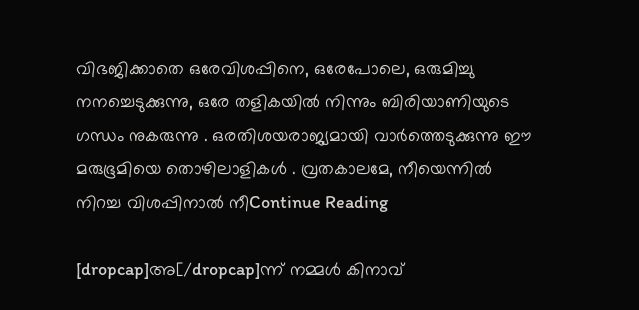വിഭജിക്കാതെ ഒരേവിശപ്പിനെ, ഒരേപോലെ, ഒരുമിച്ചു നനച്ചെടുക്കുന്നു, ഒരേ തളികയില്‍ നിന്നും ബിരിയാണിയുടെ ഗന്ധം നുകരുന്നു . ഒരതിശയരാജ്യമായി വാര്‍ത്തെടുക്കുന്നു ഈ മരുഭൂമിയെ തൊഴിലാളികള്‍ . വ്രതകാലമേ, നീയെന്നില്‍ നിറച്ച വിശപ്പിനാല്‍ നീContinue Reading

[dropcap]അ[/dropcap]ന്ന് നമ്മൾ കിനാവ്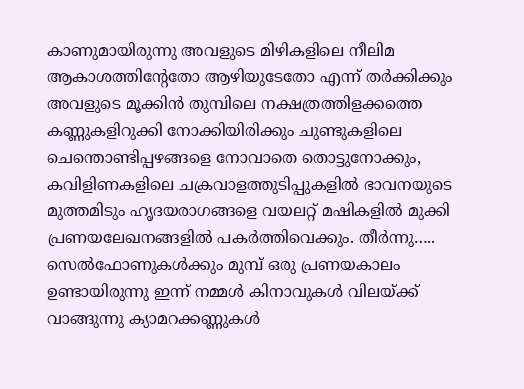കാണുമായിരുന്നു അവളുടെ മിഴികളിലെ‌ നീലിമ ആകാശത്തിന്റേതോ ആഴിയുടേതോ എന്ന് തർക്കിക്കും അവളുടെ മൂക്കിൻ തുമ്പിലെ നക്ഷത്രത്തിളക്കത്തെ കണ്ണുകളിറുക്കി നോക്കിയിരിക്കും ചുണ്ടുകളിലെ ചെന്തൊണ്ടിപ്പഴങ്ങളെ നോവാതെ തൊട്ടുനോക്കും, കവിളിണകളിലെ ചക്രവാളത്തുടിപ്പുകളിൽ ഭാവനയുടെ മുത്തമിടും ഹൃദയരാഗങ്ങളെ വയലറ്റ് മഷികളിൽ മുക്കി പ്രണയലേഖനങ്ങളിൽ പകർത്തിവെക്കും. തീർന്നു….. സെൽഫോണുകൾക്കും മുമ്പ് ഒരു പ്രണയകാലം ഉണ്ടായിരുന്നു ഇന്ന് നമ്മൾ കിനാവുകൾ വിലയ്ക്ക് വാങ്ങുന്നു ക്യാമറക്കണ്ണുകൾ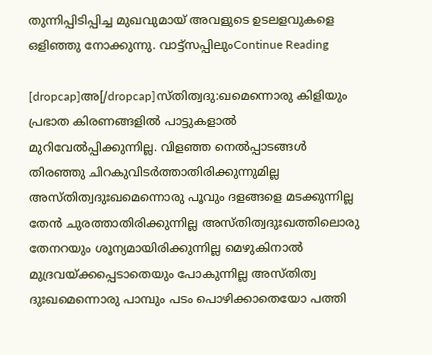തുന്നിപ്പിടിപ്പിച്ച മുഖവുമായ് അവളുടെ ഉടലളവുകളെ ഒളിഞ്ഞു നോക്കുന്നു. വാട്ട്സപ്പിലുംContinue Reading

[dropcap]അ[/dropcap]സ്തിത്വദു:ഖമെന്നൊരു കിളിയും പ്രഭാത കിരണങ്ങളിൽ പാട്ടുകളാൽ മുറിവേൽപ്പിക്കുന്നില്ല. വിളഞ്ഞ നെൽപ്പാടങ്ങൾ തിരഞ്ഞു ചിറകുവിടർത്താതിരിക്കുന്നുമില്ല അസ്തിത്വദുഃഖമെന്നൊരു പൂവും ദളങ്ങളെ മടക്കുന്നില്ല തേൻ ചുരത്താതിരിക്കുന്നില്ല അസ്തിത്വദുഃഖത്തിലൊരു തേനറയും ശൂന്യമായിരിക്കുന്നില്ല മെഴുകിനാൽ മുദ്രവയ്ക്കപ്പെടാതെയും പോകുന്നില്ല അസ്തിത്വ ദുഃഖമെന്നൊരു പാമ്പും പടം പൊഴിക്കാതെയോ പത്തി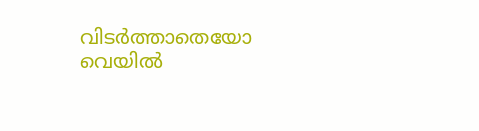വിടർത്താതെയോ വെയിൽ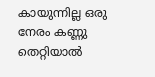കായുന്നില്ല ഒരു നേരം കണ്ണു തെറ്റിയാൽ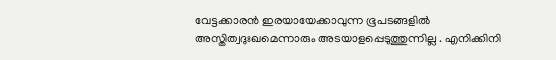വേട്ടക്കാരൻ ഇരയായേക്കാവുന്ന ഭൂപടങ്ങളിൽ അസ്തിത്വദുഃഖമെന്നാരും അടയാളപ്പെടുത്തുന്നില്ല . എനിക്കിനി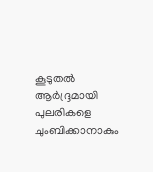കൂടുതൽ ആർദ്ദ്രമായി പുലരികളെ ചുംബിക്കാനാകും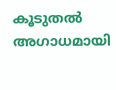കൂടുതൽ അഗാധമായി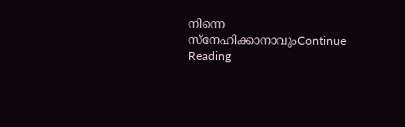നിന്നെ സ്നേഹിക്കാനാവുംContinue Reading